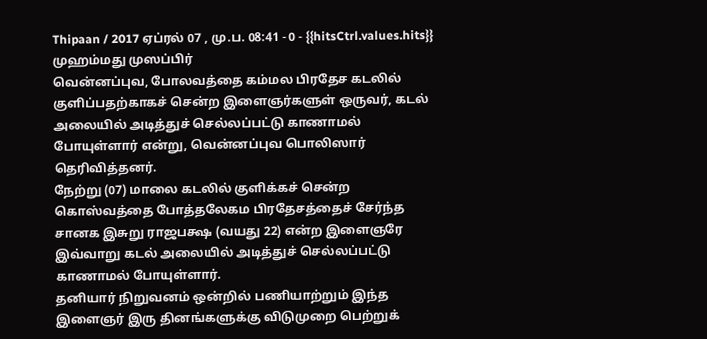Thipaan / 2017 ஏப்ரல் 07 , மு.ப. 08:41 - 0 - {{hitsCtrl.values.hits}}
முஹம்மது முஸப்பிர்
வென்னப்புவ, போலவத்தை கம்மல பிரதேச கடலில் குளிப்பதற்காகச் சென்ற இளைஞர்களுள் ஒருவர், கடல் அலையில் அடித்துச் செல்லப்பட்டு காணாமல் போயுள்ளார் என்று, வென்னப்புவ பொலிஸார் தெரிவித்தனர்.
நேற்று (07) மாலை கடலில் குளிக்கச் சென்ற கொஸ்வத்தை போத்தலேகம பிரதேசத்தைச் சேர்ந்த சானக இசுறு ராஜபக்ஷ (வயது 22) என்ற இளைஞரே இவ்வாறு கடல் அலையில் அடித்துச் செல்லப்பட்டு காணாமல் போயுள்ளார்.
தனியார் நிறுவனம் ஒன்றில் பணியாற்றும் இந்த இளைஞர் இரு தினங்களுக்கு விடுமுறை பெற்றுக்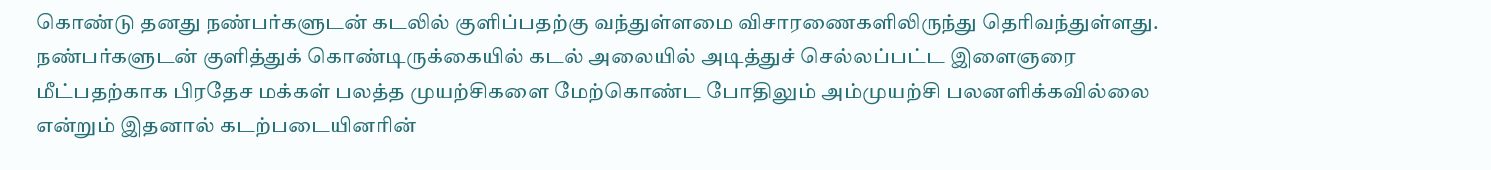கொண்டு தனது நண்பர்களுடன் கடலில் குளிப்பதற்கு வந்துள்ளமை விசாரணைகளிலிருந்து தெரிவந்துள்ளது.
நண்பர்களுடன் குளித்துக் கொண்டிருக்கையில் கடல் அலையில் அடித்துச் செல்லப்பட்ட இளைஞரை மீட்பதற்காக பிரதேச மக்கள் பலத்த முயற்சிகளை மேற்கொண்ட போதிலும் அம்முயற்சி பலனளிக்கவில்லை என்றும் இதனால் கடற்படையினரின்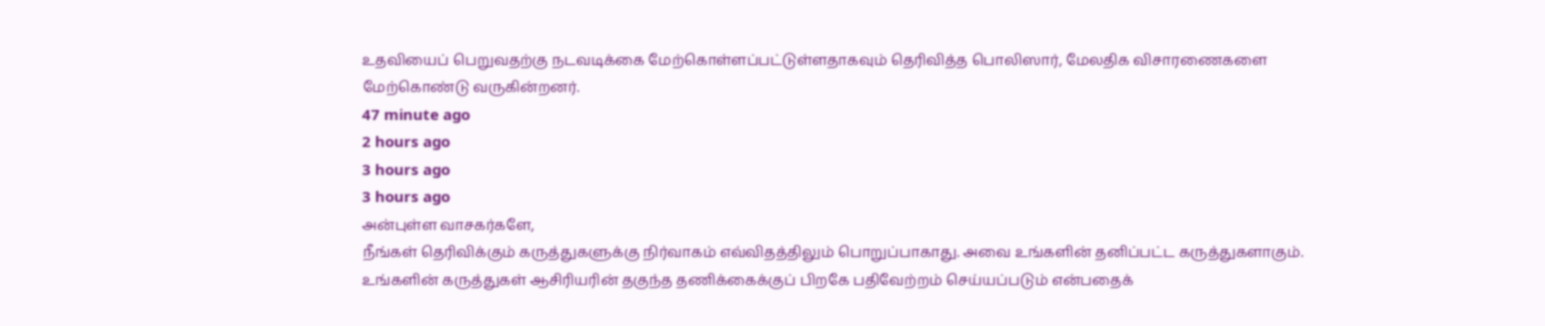உதவியைப் பெறுவதற்கு நடவடிக்கை மேற்கொள்ளப்பட்டுள்ளதாகவும் தெரிவித்த பொலிஸார், மேலதிக விசாரணைகளை மேற்கொண்டு வருகின்றனர்.
47 minute ago
2 hours ago
3 hours ago
3 hours ago
அன்புள்ள வாசகர்களே,
நீங்கள் தெரிவிக்கும் கருத்துகளுக்கு நிர்வாகம் எவ்விதத்திலும் பொறுப்பாகாது. அவை உங்களின் தனிப்பட்ட கருத்துகளாகும். உங்களின் கருத்துகள் ஆசிரியரின் தகுந்த தணிக்கைக்குப் பிறகே பதிவேற்றம் செய்யப்படும் என்பதைக்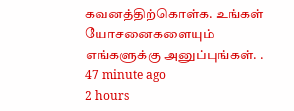கவனத்திற்கொள்க. உங்கள் யோசனைகளையும் எங்களுக்கு அனுப்புங்கள். .
47 minute ago
2 hours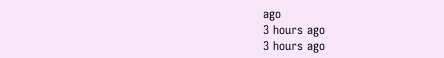ago
3 hours ago
3 hours ago